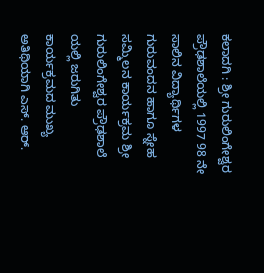ಕಲಾದಗಿ : ಶ್ರೀ ಗುರುಲಿಂಗೇಶ್ವರ ಪ್ರೌಢಶಾಲೆಯಲ್ಲಿ 1997 98 ನೇ ಸಾಲಿನ ವಿದ್ಯಾರ್ಥಿಗಳ ಗುರುವಂದನ ಹಾಗೂ ಸ್ನೇಹ ಸಮ್ಮಿಲನ ಕಾರ್ಯಕ್ರಮ ಶ್ರೀ ಗುರುಲಿಂಗೇಶ್ವರ ಪ್ರೌಢಶಾಲೆ ಯಲ್ಲಿ ಜರುಗಿತು ಕಾರ್ಯಕ್ರಮದ ಮುಖ್ಯ ಅತಿಥಿಯಾಗಿ ಎಸ್. ಆರ್.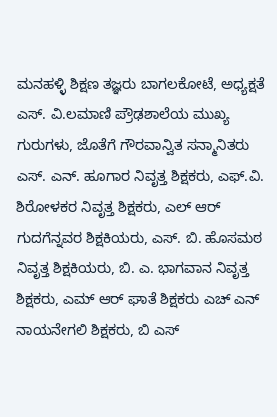ಮನಹಳ್ಳಿ ಶಿಕ್ಷಣ ತಜ್ಞರು ಬಾಗಲಕೋಟೆ, ಅಧ್ಯಕ್ಷತೆ ಎಸ್. ವಿ.ಲಮಾಣಿ ಪ್ರೌಢಶಾಲೆಯ ಮುಖ್ಯ ಗುರುಗಳು, ಜೊತೆಗೆ ಗೌರವಾನ್ವಿತ ಸನ್ಮಾನಿತರು ಎಸ್. ಎನ್. ಹೂಗಾರ ನಿವೃತ್ತ ಶಿಕ್ಷಕರು, ಎಫ್.ವಿ. ಶಿರೋಳಕರ ನಿವೃತ್ತ ಶಿಕ್ಷಕರು, ಎಲ್ ಆರ್ ಗುದಗೆನ್ನವರ ಶಿಕ್ಷಕಿಯರು, ಎಸ್. ಬಿ. ಹೊಸಮಠ ನಿವೃತ್ತ ಶಿಕ್ಷಕಿಯರು, ಬಿ. ಎ. ಭಾಗವಾನ ನಿವೃತ್ತ ಶಿಕ್ಷಕರು, ಎಮ್ ಆರ್ ಘಾತೆ ಶಿಕ್ಷಕರು ಎಚ್ ಎನ್ ನಾಯನೇಗಲಿ ಶಿಕ್ಷಕರು, ಬಿ ಎಸ್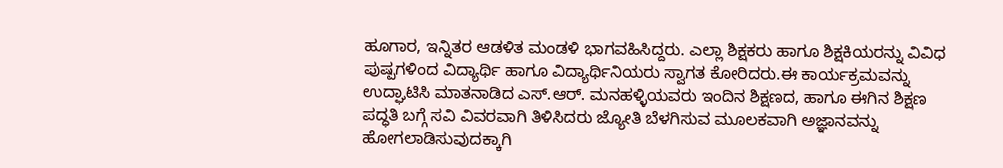ಹೂಗಾರ, ಇನ್ನಿತರ ಆಡಳಿತ ಮಂಡಳಿ ಭಾಗವಹಿಸಿದ್ದರು. ಎಲ್ಲಾ ಶಿಕ್ಷಕರು ಹಾಗೂ ಶಿಕ್ಷಕಿಯರನ್ನು ವಿವಿಧ ಪುಷ್ಪಗಳಿಂದ ವಿದ್ಯಾರ್ಥಿ ಹಾಗೂ ವಿದ್ಯಾರ್ಥಿನಿಯರು ಸ್ವಾಗತ ಕೋರಿದರು.ಈ ಕಾರ್ಯಕ್ರಮವನ್ನು ಉದ್ಘಾಟಿಸಿ ಮಾತನಾಡಿದ ಎಸ್.ಆರ್. ಮನಹಳ್ಳಿಯವರು ಇಂದಿನ ಶಿಕ್ಷಣದ, ಹಾಗೂ ಈಗಿನ ಶಿಕ್ಷಣ ಪದ್ಧತಿ ಬಗ್ಗೆ ಸವಿ ವಿವರವಾಗಿ ತಿಳಿಸಿದರು ಜ್ಯೋತಿ ಬೆಳಗಿಸುವ ಮೂಲಕವಾಗಿ ಅಜ್ಞಾನವನ್ನು ಹೋಗಲಾಡಿಸುವುದಕ್ಕಾಗಿ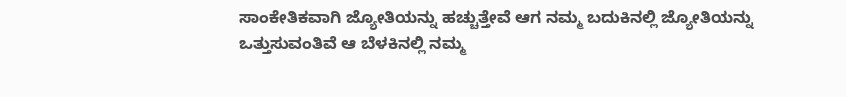ಸಾಂಕೇತಿಕವಾಗಿ ಜ್ಯೋತಿಯನ್ನು ಹಚ್ಚುತ್ತೇವೆ ಆಗ ನಮ್ಮ ಬದುಕಿನಲ್ಲಿ ಜ್ಯೋತಿಯನ್ನು ಒತ್ತುಸುವಂತಿವೆ ಆ ಬೆಳಕಿನಲ್ಲಿ ನಮ್ಮ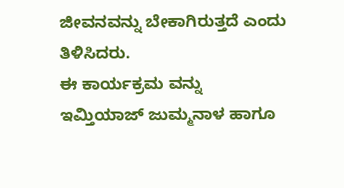ಜೀವನವನ್ನು ಬೇಕಾಗಿರುತ್ತದೆ ಎಂದು ತಿಳಿಸಿದರು.
ಈ ಕಾರ್ಯಕ್ರಮ ವನ್ನು ಇಮ್ತಿಯಾಜ್ ಜುಮ್ಮನಾಳ ಹಾಗೂ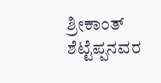ಶ್ರೀಕಾಂತ್ ಶೆಟ್ಟೆಪ್ಪನವರ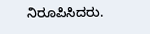ನಿರೂಪಿಸಿದರು.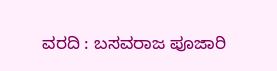ವರದಿ : ಬಸವರಾಜ ಪೂಜಾರಿ